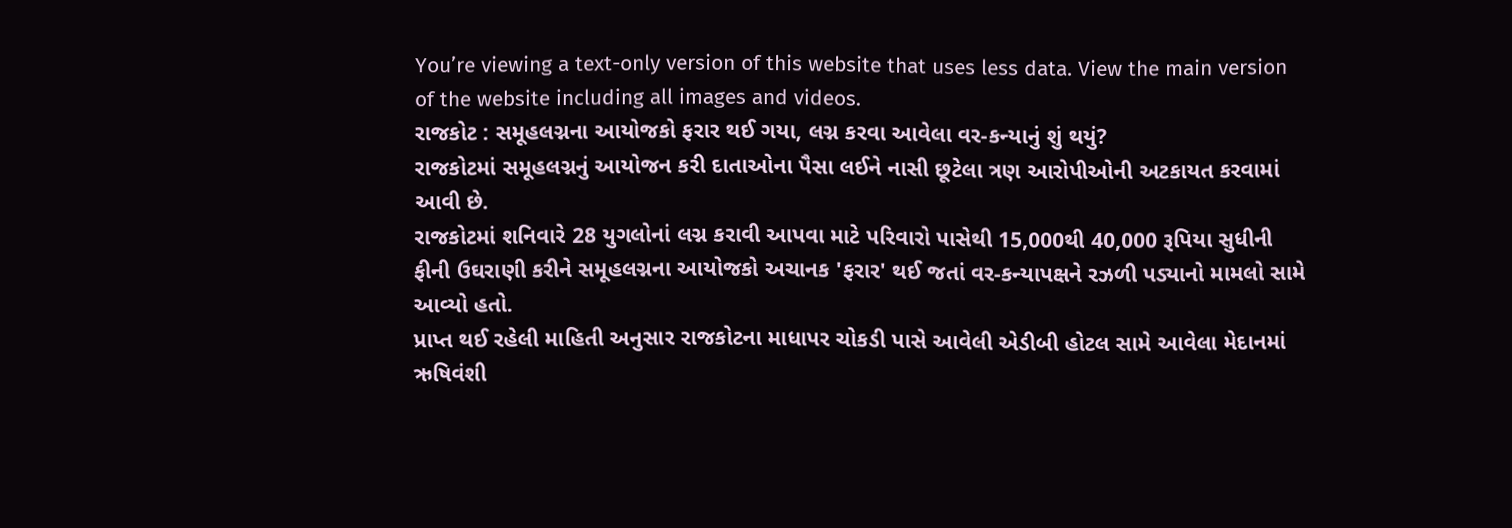You’re viewing a text-only version of this website that uses less data. View the main version of the website including all images and videos.
રાજકોટ : સમૂહલગ્નના આયોજકો ફરાર થઈ ગયા, લગ્ન કરવા આવેલા વર-કન્યાનું શું થયું?
રાજકોટમાં સમૂહલગ્નનું આયોજન કરી દાતાઓના પૈસા લઈને નાસી છૂટેલા ત્રણ આરોપીઓની અટકાયત કરવામાં આવી છે.
રાજકોટમાં શનિવારે 28 યુગલોનાં લગ્ન કરાવી આપવા માટે પરિવારો પાસેથી 15,000થી 40,000 રૂપિયા સુધીની ફીની ઉઘરાણી કરીને સમૂહલગ્નના આયોજકો અચાનક 'ફરાર' થઈ જતાં વર-કન્યાપક્ષને રઝળી પડ્યાનો મામલો સામે આવ્યો હતો.
પ્રાપ્ત થઈ રહેલી માહિતી અનુસાર રાજકોટના માધાપર ચોકડી પાસે આવેલી એડીબી હોટલ સામે આવેલા મેદાનમાં ઋષિવંશી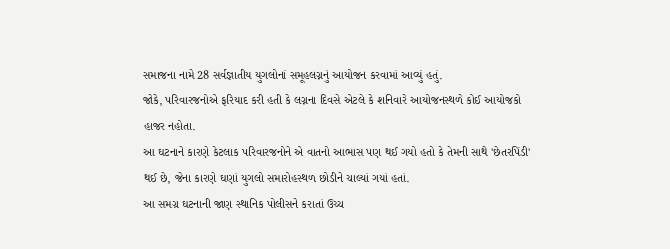સમાજના નામે 28 સર્વજ્ઞાતીય યુગલોનાં સમૂહલગ્નનું આયોજન કરવામાં આવ્યું હતું.
જોકે, પરિવારજનોએ ફરિયાદ કરી હતી કે લગ્નના દિવસે એટલે કે શનિવારે આયોજનસ્થળે કોઈ આયોજકો હાજર નહોતા.
આ ઘટનાને કારણે કેટલાક પરિવારજનોને એ વાતનો આભાસ પણ થઈ ગયો હતો કે તેમની સાથે 'છેતરપિંડી' થઈ છે, જેના કારણે ઘણાં યુગલો સમારોહસ્થળ છોડીને ચાલ્યાં ગયાં હતાં.
આ સમગ્ર ઘટનાની જાણ સ્થાનિક પોલીસને કરાતાં ઉચ્ચ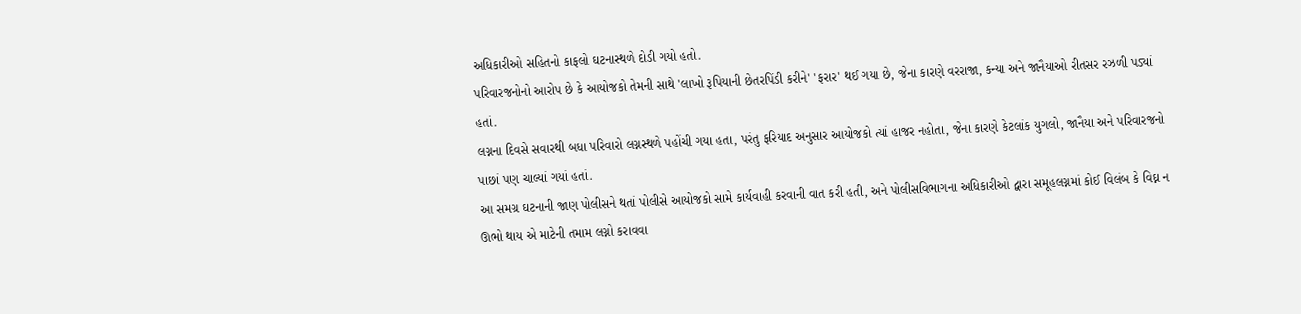અધિકારીઓ સહિતનો કાફલો ઘટનાસ્થળે દોડી ગયો હતો.
પરિવારજનોનો આરોપ છે કે આયોજકો તેમની સાથે 'લાખો રૂપિયાની છેતરપિંડી કરીને' 'ફરાર' થઈ ગયા છે, જેના કારણે વરરાજા, કન્યા અને જાનૈયાઓ રીતસર રઝળી પડ્યાં હતાં.
લગ્નના દિવસે સવારથી બધા પરિવારો લગ્નસ્થળે પહોંચી ગયા હતા, પરંતુ ફરિયાદ અનુસાર આયોજકો ત્યાં હાજર નહોતા, જેના કારણે કેટલાંક યુગલો, જાનૈયા અને પરિવારજનો પાછાં પણ ચાલ્યાં ગયાં હતાં.
આ સમગ્ર ઘટનાની જાણ પોલીસને થતાં પોલીસે આયોજકો સામે કાર્યવાહી કરવાની વાત કરી હતી, અને પોલીસવિભાગના અધિકારીઓ દ્વારા સમૂહલગ્નમાં કોઈ વિલંબ કે વિઘ્ન ન ઊભો થાય એ માટેની તમામ લગ્નો કરાવવા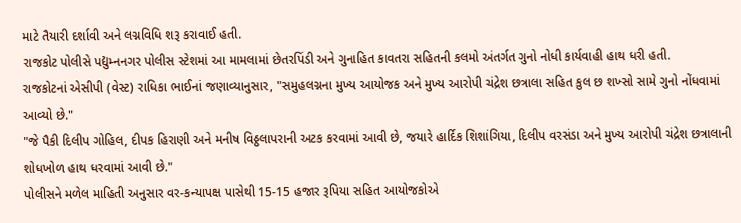માટે તૈયારી દર્શાવી અને લગ્નવિધિ શરૂ કરાવાઈ હતી.
રાજકોટ પોલીસે પદ્યુમ્નનગર પોલીસ સ્ટેશમાં આ મામલામાં છેતરપિંડી અને ગુનાહિત કાવતરા સહિતની કલમો અંતર્ગત ગુનો નોધી કાર્યવાહી હાથ ધરી હતી.
રાજકોટનાં એસીપી (વેસ્ટ) રાધિકા ભાઈનાં જણાવ્યાનુસાર, "સમુહલગ્નના મુખ્ય આયોજક અને મુખ્ય આરોપી ચંદ્રેશ છત્રાલા સહિત કુલ છ શખ્સો સામે ગુનો નોંધવામાં આવ્યો છે."
"જે પૈકી દિલીપ ગોહિલ, દીપક હિરાણી અને મનીષ વિઠ્ઠલાપરાની અટક કરવામાં આવી છે, જયારે હાર્દિક શિશાંગિયા, દિલીપ વરસંડા અને મુખ્ય આરોપી ચંદ્રેશ છત્રાલાની શોધખોળ હાથ ધરવામાં આવી છે."
પોલીસને મળેલ માહિતી અનુસાર વર-કન્યાપક્ષ પાસેથી 15-15 હજાર રૂપિયા સહિત આયોજકોએ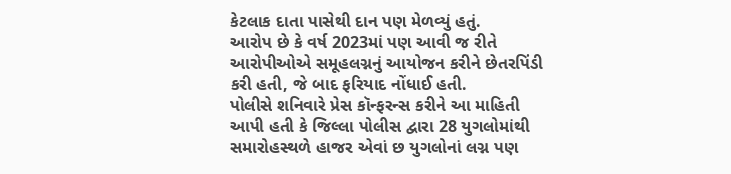કેટલાક દાતા પાસેથી દાન પણ મેળવ્યું હતું.
આરોપ છે કે વર્ષ 2023માં પણ આવી જ રીતે આરોપીઓએ સમૂહલગ્નનું આયોજન કરીને છેતરપિંડી કરી હતી, જે બાદ ફરિયાદ નોંધાઈ હતી.
પોલીસે શનિવારે પ્રેસ કૉન્ફરન્સ કરીને આ માહિતી આપી હતી કે જિલ્લા પોલીસ દ્વારા 28 યુગલોમાંથી સમારોહસ્થળે હાજર એવાં છ યુગલોનાં લગ્ન પણ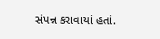સંપન્ન કરાવાયાં હતાં.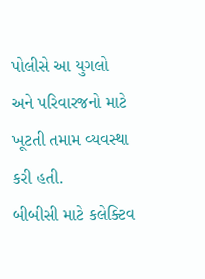પોલીસે આ યુગલો અને પરિવારજનો માટે ખૂટતી તમામ વ્યવસ્થા કરી હતી.
બીબીસી માટે કલેક્ટિવ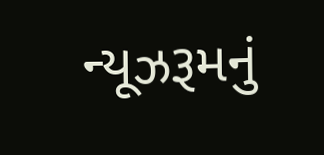ન્યૂઝરૂમનું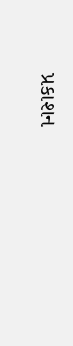પ્રકાશન